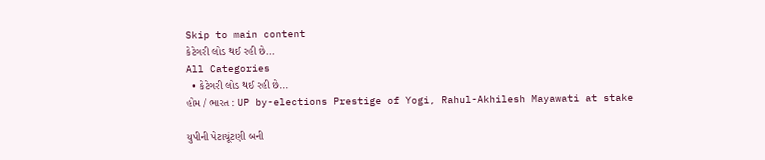Skip to main content
કેટેગરી લોડ થઈ રહી છે...
All Categories
  • કેટેગરી લોડ થઈ રહી છે...
હોમ / ભારત : UP by-elections Prestige of Yogi, Rahul-Akhilesh Mayawati at stake

યુપીની પેટાચૂંટણી બની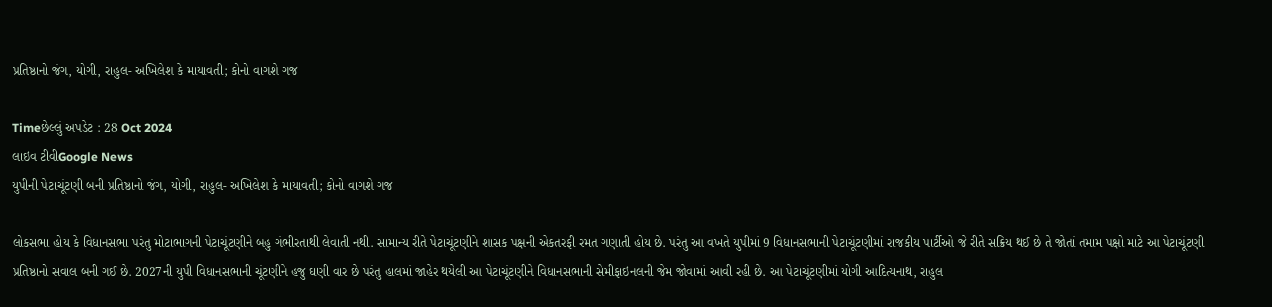પ્રતિષ્ઠાનો જંગ, યોગી, રાહુલ- અખિલેશ કે માયાવતી; કોનો વાગશે ગજ

Timeછેલ્લું અપડેટ : 28 Oct 2024
લાઇવ ટીવીGoogle News
યુપીની પેટાચૂંટણી બની પ્રતિષ્ઠાનો જંગ, યોગી, રાહુલ- અખિલેશ કે માયાવતી; કોનો વાગશે ગજ

લોકસભા હોય કે વિધાનસભા પરંતુ મોટાભાગની પેટાચૂંટણીને બહુ ગંભીરતાથી લેવાતી નથી. સામાન્ય રીતે પેટાચૂંટણીને શાસક પક્ષની એકતરફી રમત ગણાતી હોય છે. પરંતુ આ વખતે યુપીમાં 9 વિધાનસભાની પેટાચૂંટણીમાં રાજકીય પાર્ટીઓ જે રીતે સક્રિય થઈ છે તે જોતાં તમામ પક્ષો માટે આ પેટાચૂંટણી પ્રતિષ્ઠાનો સવાલ બની ગઈ છે. 2027ની યુપી વિધાનસભાની ચૂંટણીને હજુ ઘણી વાર છે પરંતુ હાલમાં જાહેર થયેલી આ પેટાચૂંટણીને વિધાનસભાની સેમીફાઇનલની જેમ જોવામાં આવી રહી છે. આ પેટાચૂંટણીમાં યોગી આદિત્યનાથ, રાહુલ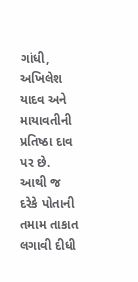ગાંધી, અખિલેશ યાદવ અને માયાવતીની પ્રતિષ્ઠા દાવ પર છે. આથી જ દરેકે પોતાની તમામ તાકાત લગાવી દીધી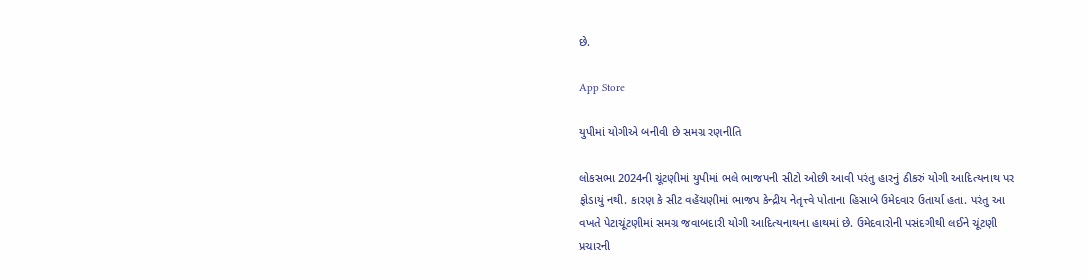છે.

App Store

યુપીમાં યોગીએ બનીવી છે સમગ્ર રણનીતિ

લોકસભા 2024ની ચૂંટણીમાં યુપીમાં ભલે ભાજપની સીટો ઓછી આવી પરંતુ હારનું ઠીકરું યોગી આદિત્યનાથ પર ફોડાયું નથી. કારણ કે સીટ વહેંચણીમાં ભાજપ કેન્દ્રીય નેતૃત્ત્વે પોતાના હિસાબે ઉમેદવાર ઉતાર્યા હતા. પરંતુ આ વખતે પેટાચૂંટણીમાં સમગ્ર જવાબદારી યોગી આદિત્યનાથના હાથમાં છે. ઉમેદવારોની પસંદગીથી લઈને ચૂંટણી પ્રચારની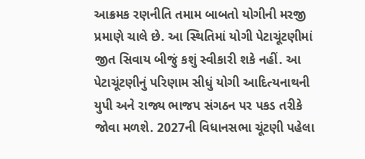આક્રમક રણનીતિ તમામ બાબતો યોગીની મરજી પ્રમાણે ચાલે છે. આ સ્થિતિમાં યોગી પેટાચૂંટણીમાં જીત સિવાય બીજું કશું સ્વીકારી શકે નહીં. આ પેટાચૂંટણીનું પરિણામ સીધું યોગી આદિત્યનાથની યુપી અને રાજ્ય ભાજપ સંગઠન પર પકડ તરીકે જોવા મળશે. 2027ની વિધાનસભા ચૂંટણી પહેલા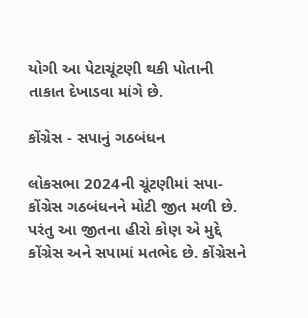યોગી આ પેટાચૂંટણી થકી પોતાની તાકાત દેખાડવા માંગે છે.

કોંગ્રેસ - સપાનું ગઠબંધન

લોકસભા 2024ની ચૂંટણીમાં સપા-કોંગ્રેસ ગઠબંધનને મોટી જીત મળી છે. પરંતુ આ જીતના હીરો કોણ એ મુદ્દે કોંગ્રેસ અને સપામાં મતભેદ છે. કોંગ્રેસને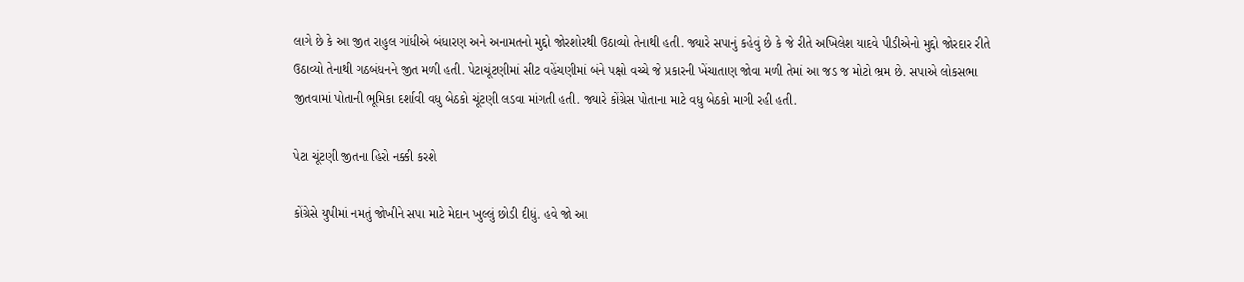લાગે છે કે આ જીત રાહુલ ગાંધીએ બંધારણ અને અનામતનો મુદ્દો જોરશોરથી ઉઠાવ્યો તેનાથી હતી. જ્યારે સપાનું કહેવું છે કે જે રીતે અખિલેશ યાદવે પીડીએનો મુદ્દો જોરદાર રીતે ઉઠાવ્યો તેનાથી ગઠબંધનને જીત મળી હતી. પેટાચૂંટણીમાં સીટ વહેંચણીમાં બંને પક્ષો વચ્ચે જે પ્રકારની ખેંચાતાણ જોવા મળી તેમાં આ જડ જ મોટો ભ્રમ છે. સપાએ લોકસભા જીતવામાં પોતાની ભૂમિકા દર્શાવી વધુ બેઠકો ચૂંટણી લડવા માંગતી હતી. જ્યારે કોંગ્રેસ પોતાના માટે વધુ બેઠકો માગી રહી હતી.

પેટા ચૂંટણી જીતના હિરો નક્કી કરશે

કોંગ્રેસે યુપીમાં નમતું જોખીને સપા માટે મેદાન ખુલ્લું છોડી દીધું. હવે જો આ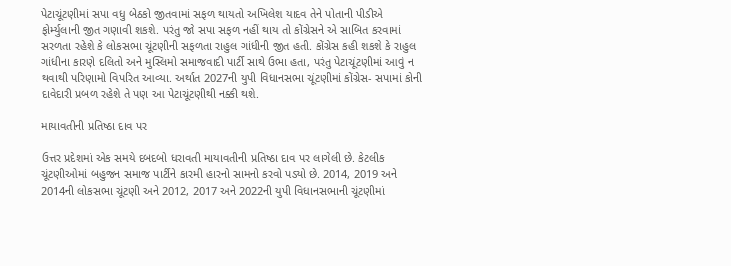પેટાચૂંટણીમાં સપા વધુ બેઠકો જીતવામાં સફળ થાયતો અખિલેશ યાદવ તેને પોતાની પીડીએ ફોર્મ્યુલાની જીત ગણાવી શકશે. પરંતુ જો સપા સફળ નહીં થાય તો કોંગ્રેસને એ સાબિત કરવામાં સરળતા રહેશે કે લોકસભા ચૂંટણીની સફળતા રાહુલ ગાંધીની જીત હતી. કોંગ્રેસ કહી શકશે કે રાહુલ ગાંધીના કારણે દલિતો અને મુસ્લિમો સમાજવાદી પાર્ટી સાથે ઉભા હતા, પરંતુ પેટાચૂંટણીમાં આવું ન થવાથી પરિણામો વિપરિત આવ્યા. અર્થાત 2027ની યુપી વિધાનસભા ચૂંટણીમાં કોંગ્રેસ- સપામાં કોની દાવેદારી પ્રબળ રહેશે તે પણ આ પેટાચૂંટણીથી નક્કી થશે.

માયાવતીની પ્રતિષ્ઠા દાવ પર

ઉત્તર પ્રદેશમાં એક સમયે દબદબો ધરાવતી માયાવતીની પ્રતિષ્ઠા દાવ પર લાગેલી છે. કેટલીક ચૂંટણીઓમાં બહુજન સમાજ પાર્ટીને કારમી હારનો સામનો કરવો પડ્યો છે. 2014, 2019 અને 2014ની લોકસભા ચૂંટણી અને 2012, 2017 અને 2022ની યુપી વિધાનસભાની ચૂંટણીમાં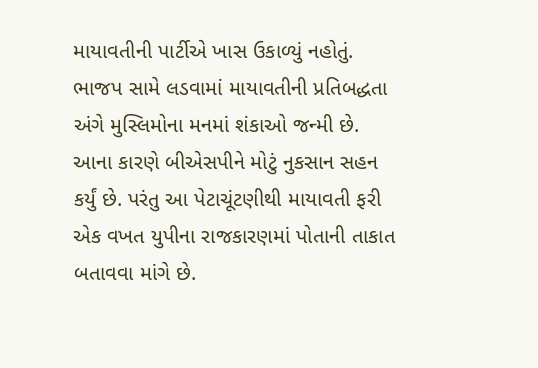માયાવતીની પાર્ટીએ ખાસ ઉકાળ્યું નહોતું. ભાજપ સામે લડવામાં માયાવતીની પ્રતિબદ્ધતા અંગે મુસ્લિમોના મનમાં શંકાઓ જન્મી છે. આના કારણે બીએસપીને મોટું નુકસાન સહન કર્યું છે. પરંતુ આ પેટાચૂંટણીથી માયાવતી ફરી એક વખત યુપીના રાજકારણમાં પોતાની તાકાત બતાવવા માંગે છે.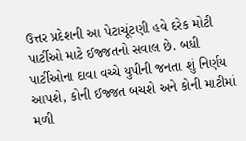ઉત્તર પ્રદેશની આ પેટાચૂંટણી હવે દરેક મોટી પાર્ટીઓ માટે ઈજ્જતનો સવાલ છે. બધી પાર્ટીઓના દાવા વચ્ચે યુપીની જનતા શું નિર્ણય આપશે, કોની ઈજ્જત બચશે અને કોની માટીમાં મળી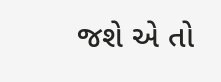જશે એ તો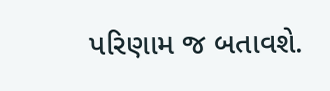પરિણામ જ બતાવશે.